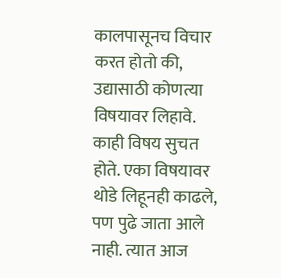कालपासूनच विचार करत होतो की, उद्यासाठी कोणत्या विषयावर लिहावे. काही विषय सुचत होते. एका विषयावर थोडे लिहूनही काढले, पण पुढे जाता आले नाही. त्यात आज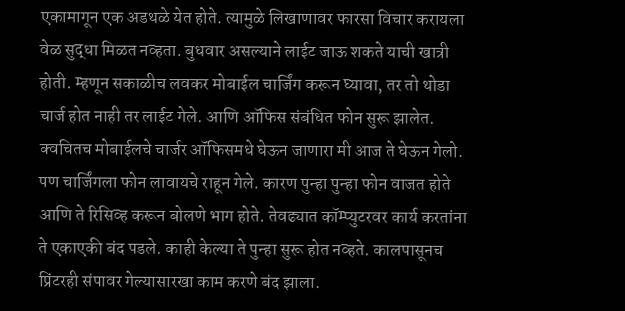एकामागून एक अडथळे येत होते. त्यामुळे लिखाणावर फारसा विचार करायला वेळ सुद्धा मिळत नव्हता. बुधवार असल्याने लाईट जाऊ शकते याची खात्री होती. म्हणून सकाळीच लवकर मोबाईल चार्जिंग करून घ्यावा, तर तो थोडा चार्ज होत नाही तर लाईट गेले. आणि ऑफिस संबंधित फोन सुरू झालेत. क्वचितच मोबाईलचे चार्जर ऑफिसमधे घेऊन जाणारा मी आज ते घेऊन गेलो. पण चार्जिंगला फोन लावायचे राहून गेले. कारण पुन्हा पुन्हा फोन वाजत होते आणि ते रिसिव्ह करून बोलणे भाग होते. तेवढ्यात कॉम्प्युटरवर कार्य करतांना ते एकाएकी बंद पडले. काही केल्या ते पुन्हा सुरू होत नव्हते. कालपासूनच प्रिंटरही संपावर गेल्यासारखा काम करणे बंद झाला.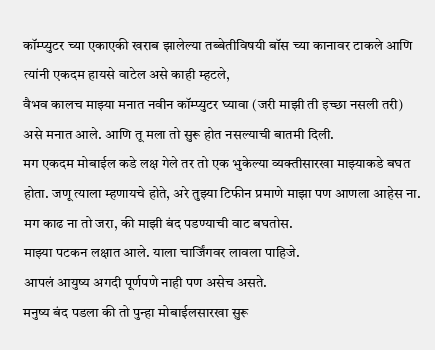कॉम्प्युटर च्या एकाएकी खराब झालेल्या तब्बेतीविषयी बॉस च्या कानावर टाकले आणि त्यांनी एकदम हायसे वाटेल असे काही म्हटले,
वैभव कालच माझ्या मनात नवीन कॉम्प्युटर घ्यावा (जरी माझी ती इच्छा नसली तरी) असे मनात आले. आणि तू मला तो सुरू होत नसल्याची बातमी दिली.
मग एकदम मोबाईल कडे लक्ष गेले तर तो एक भुकेल्या व्यक्तीसारखा माझ्याकडे बघत होता. जणू त्याला म्हणायचे होते, अरे तुझ्या टिफीन प्रमाणे माझा पण आणला आहेस ना. मग काढ ना तो जरा, की माझी बंद पडण्याची वाट बघतोस.
माझ्या पटकन लक्षात आले. याला चार्जिंगवर लावला पाहिजे.
आपलं आयुष्य अगदी पूर्णपणे नाही पण असेच असते.
मनुष्य बंद पडला की तो पुन्हा मोबाईलसारखा सुरू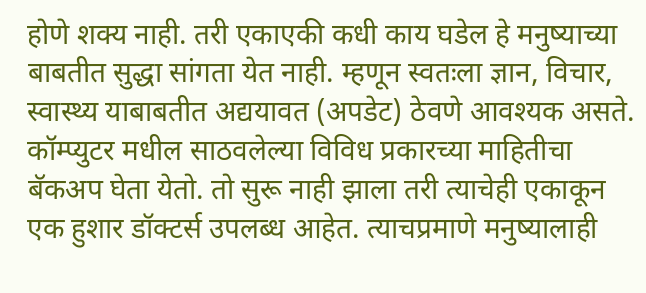होणे शक्य नाही. तरी एकाएकी कधी काय घडेल हे मनुष्याच्या बाबतीत सुद्धा सांगता येत नाही. म्हणून स्वतःला ज्ञान, विचार, स्वास्थ्य याबाबतीत अद्ययावत (अपडेट) ठेवणे आवश्यक असते.
कॉम्प्युटर मधील साठवलेल्या विविध प्रकारच्या माहितीचा बॅकअप घेता येतो. तो सुरू नाही झाला तरी त्याचेही एकाकून एक हुशार डॉक्टर्स उपलब्ध आहेत. त्याचप्रमाणे मनुष्यालाही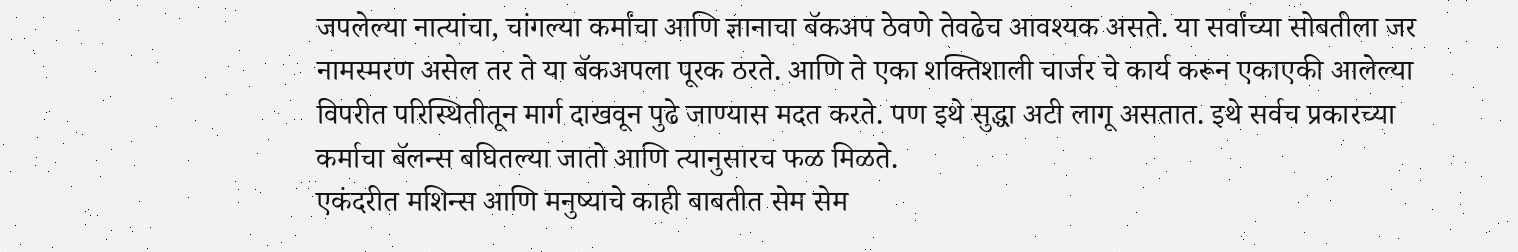जपलेल्या नात्यांचा, चांगल्या कर्मांचा आणि ज्ञानाचा बॅकअप ठेवणे तेवढेच आवश्यक असते. या सर्वांच्या सोबतीला जर नामस्मरण असेल तर ते या बॅकअपला पूरक ठरते. आणि ते एका शक्तिशाली चार्जर चे कार्य करून एकाएकी आलेल्या विपरीत परिस्थितीतून मार्ग दाखवून पुढे जाण्यास मदत करते. पण इथे सुद्धा अटी लागू असतात. इथे सर्वच प्रकारच्या कर्माचा बॅलन्स बघितल्या जातो आणि त्यानुसारच फळ मिळते.
एकंदरीत मशिन्स आणि मनुष्याचे काही बाबतीत सेम सेम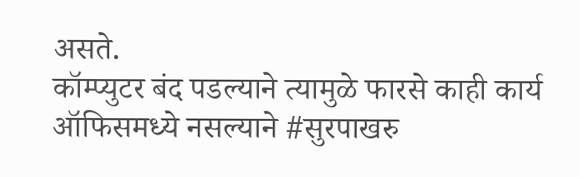असते.
कॉम्प्युटर बंद पडल्याने त्यामुळे फारसे काही कार्य ऑफिसमध्ये नसल्याने #सुरपाखरु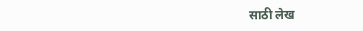साठी लेख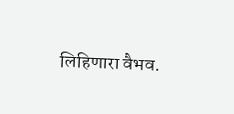लिहिणारा वैभव.